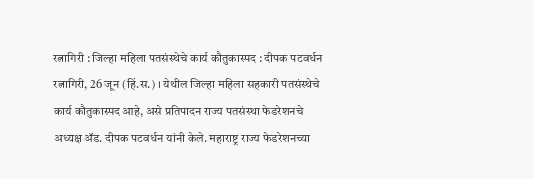रत्नागिरी : जिल्हा महिला पतसंस्थेचे कार्य कौतुकास्पद : दीपक पटवर्धन
रत्नागिरी, 26 जून (हिं.स.) । येथील जिल्हा महिला सहकारी पतसंस्थेचे कार्य कौतुकास्पद आहे, असे प्रतिपादन राज्य पतसंस्था फेडरेशनचे अध्यक्ष ॲड. दीपक पटवर्धन यांनी केले. महाराष्ट्र राज्य फेडरेशनच्या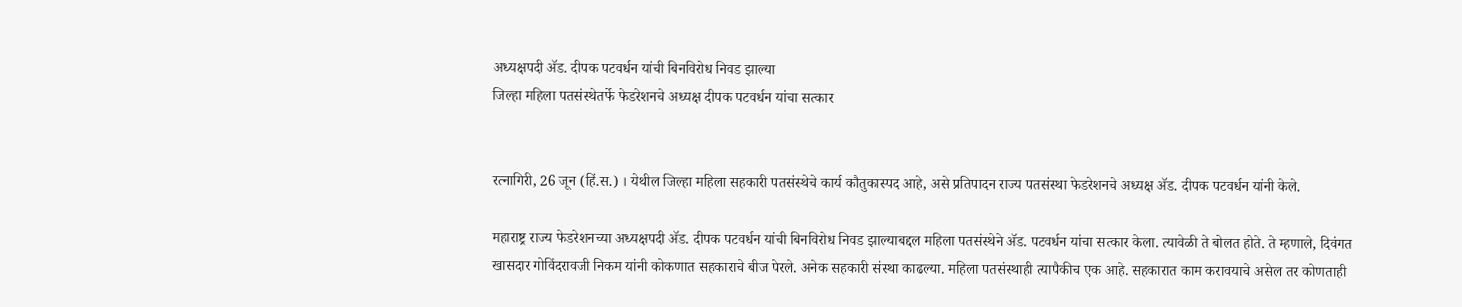अध्यक्षपदी ॲड. दीपक पटवर्धन यांची बिनविरोध निवड झाल्या
जिल्हा महिला पतसंस्थेतर्फे फेडरेशनचे अध्यक्ष दीपक पटवर्धन यांचा सत्कार


रत्नागिरी, 26 जून (हिं.स.) । येथील जिल्हा महिला सहकारी पतसंस्थेचे कार्य कौतुकास्पद आहे, असे प्रतिपादन राज्य पतसंस्था फेडरेशनचे अध्यक्ष ॲड. दीपक पटवर्धन यांनी केले.

महाराष्ट्र राज्य फेडरेशनच्या अध्यक्षपदी ॲड. दीपक पटवर्धन यांची बिनविरोध निवड झाल्याबद्दल महिला पतसंस्थेने ॲड. पटवर्धन यांचा सत्कार केला. त्यावेळी ते बोलत होते. ते म्हणाले, दिवंगत खासदार गोविंदरावजी निकम यांनी कोकणात सहकाराचे बीज पेरले. अनेक सहकारी संस्था काढल्या. महिला पतसंस्थाही त्यापैकीच एक आहे. सहकारात काम करावयाचे असेल तर कोणताही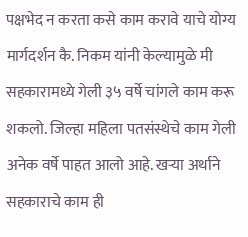पक्षभेद न करता कसे काम करावे याचे योग्य मार्गदर्शन कै. निकम यांनी केल्यामुळे मी सहकारामध्ये गेली ३५ वर्षे चांगले काम करू शकलो. जिल्हा महिला पतसंस्थेचे काम गेली अनेक वर्षे पाहत आलो आहे. खऱ्या अर्थाने सहकाराचे काम ही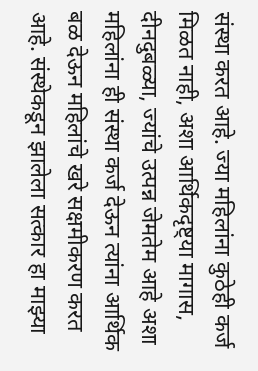संस्था करत आहे. ज्या महिलांना कुठेही कर्ज मिळत नाही, अशा आर्थिकदृष्ट्या मागास, दीनदुबळ्या, ज्यांचे उत्पन्न जेमतेम आहे अशा महिलांना ही संस्था कर्ज देऊन त्यांना आर्थिक बळ देऊन महिलांचे खरे सक्षमीकरण करत आहे. संस्थेकडून झालेला सत्कार हा माझ्या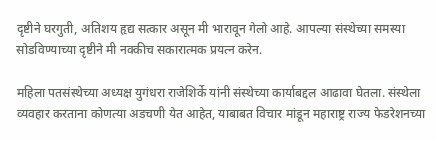दृष्टीने घरगुती, अतिशय हृद्य सत्कार असून मी भारावून गेलो आहे. आपल्या संस्थेच्या समस्या सोडविण्याच्या दृष्टीने मी नक्कीच सकारात्मक प्रयत्न करेन.

महिला पतसंस्थेच्या अध्यक्ष युगंधरा राजेशिर्के यांनी संस्थेच्या कार्याबद्दल आढावा घेतला. संस्थेला व्यवहार करताना कोणत्या अडचणी येत आहेत, याबाबत विचार मांडून महाराष्ट्र राज्य फेडरेशनच्या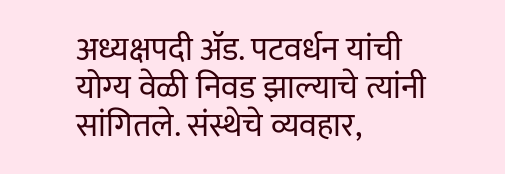अध्यक्षपदी ॲड. पटवर्धन यांची योग्य वेळी निवड झाल्याचे त्यांनी सांगितले. संस्थेचे व्यवहार,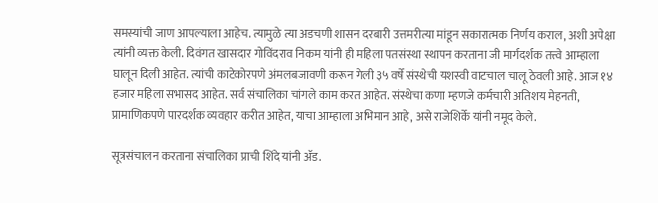समस्यांची जाण आपल्याला आहेच. त्यामुळे त्या अडचणी शासन दरबारी उत्तमरीत्या मांडून सकारात्मक निर्णय कराल, अशी अपेक्षा त्यांनी व्यक्त केली. दिवंगत खासदार गोविंदराव निकम यांनी ही महिला पतसंस्था स्थापन करताना जी मार्गदर्शक तत्त्वे आम्हाला घालून दिली आहेत. त्यांची काटेकोरपणे अंमलबजावणी करून गेली ३५ वर्षे संस्थेची यशस्वी वाटचाल चालू ठेवली आहे. आज १४ हजार महिला सभासद आहेत. सर्व संचालिका चांगले काम करत आहेत. संस्थेचा कणा म्हणजे कर्मचारी अतिशय मेहनती, प्रामाणिकपणे पारदर्शक व्यवहार करीत आहेत, याचा आम्हाला अभिमान आहे, असे राजेशिर्के यांनी नमूद केले.

सूत्रसंचालन करताना संचालिका प्राची शिंदे यांनी ॲड.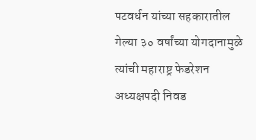पटवर्धन यांच्या सहकारातील गेल्या ३० वर्षांच्या योगदानामुळे त्यांची महाराष्ट्र फेडरेशन अध्यक्षपदी निवड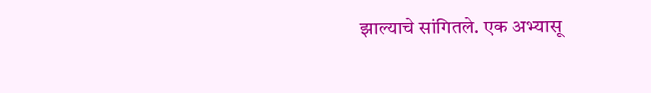झाल्याचे सांगितले. एक अभ्यासू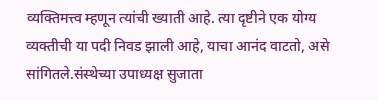व्यक्तिमत्त्व म्हणून त्यांची ख्याती आहे. त्या दृष्टीने एक योग्य व्यक्तीची या पदी निवड झाली आहे, याचा आनंद वाटतो, असे सांगितले.संस्थेच्या उपाध्यक्ष सुजाता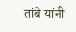तांबे यांनी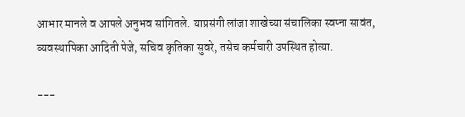आभार मानले व आपले अनुभव सांगितले. याप्रसंगी लांजा शाखेच्या संचालिका स्वप्ना सावंत, व्यवस्थापिका आदिती पेजे, सचिव कृतिका सुवरे, तसेच कर्मचारी उपस्थित होत्या.

---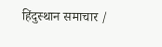हिंदुस्थान समाचार /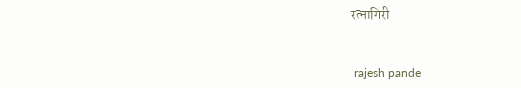रत्नागिरी


 rajesh pande